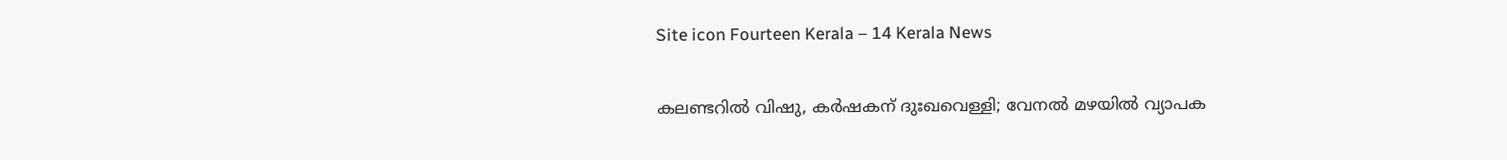Site icon Fourteen Kerala – 14 Kerala News

കലണ്ടറിൽ വിഷു, കർഷകന് ദുഃഖവെള്ളി; വേനൽ മഴയിൽ വ്യാപക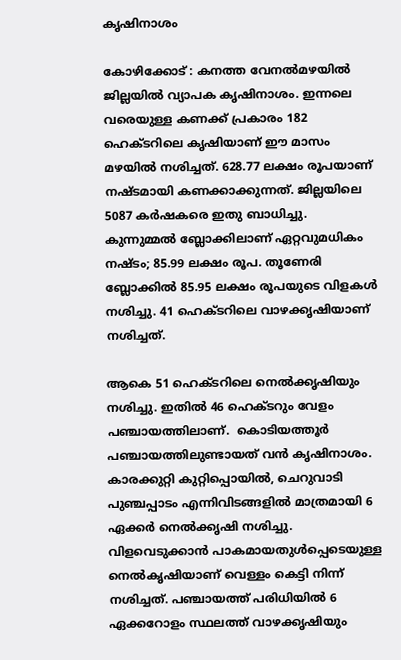കൃഷിനാശം

കോഴിക്കോട് : കനത്ത വേനൽമഴയിൽ ജില്ലയിൽ വ്യാപക കൃഷിനാശം. ഇന്നലെ വരെയുള്ള കണക്ക് പ്രകാരം 182 ഹെക്ടറിലെ കൃഷിയാണ് ഈ മാസം മഴയിൽ നശിച്ചത്. 628.77 ലക്ഷം രൂപയാണ് നഷ്ടമായി കണക്കാക്കുന്നത്. ജില്ലയിലെ 5087 കർഷകരെ ഇതു ബാധിച്ചു. കുന്നുമ്മൽ ബ്ലോക്കിലാണ് ഏറ്റവുമധികം നഷ്ടം; 85.99 ലക്ഷം രൂപ. തൂണേരി ബ്ലോക്കിൽ 85.95 ലക്ഷം രൂപയുടെ വിളകൾ നശിച്ചു. 41 ഹെക്ടറിലെ വാഴക്കൃഷിയാണ് നശിച്ചത്.

ആകെ 51 ഹെക്ടറിലെ നെൽക്കൃഷിയും നശിച്ചു. ഇതിൽ 46 ഹെക്ടറും വേളം പഞ്ചായത്തിലാണ്.  കൊടിയത്തൂർ പഞ്ചായത്തിലുണ്ടായത് വൻ കൃഷിനാശം. കാരക്കുറ്റി കുറ്റിപ്പൊയിൽ, ചെറുവാടി പുഞ്ചപ്പാടം എന്നിവിടങ്ങളിൽ മാത്രമായി 6 ഏക്കർ നെൽക്കൃഷി നശിച്ചു. വിളവെടുക്കാൻ പാകമായതുൾപ്പെടെയുള്ള നെൽകൃഷിയാണ് വെള്ളം കെട്ടി നിന്ന് നശിച്ചത്. പഞ്ചായത്ത് പരിധിയിൽ 6 ഏക്കറോളം സ്ഥലത്ത് വാഴക്കൃഷിയും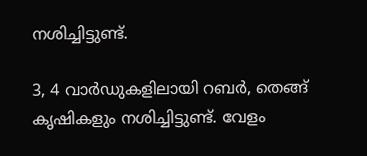നശിച്ചിട്ടുണ്ട്.

3, 4 വാർഡുകളിലായി റബർ, തെങ്ങ് കൃഷികളും നശിച്ചിട്ടുണ്ട്. വേളം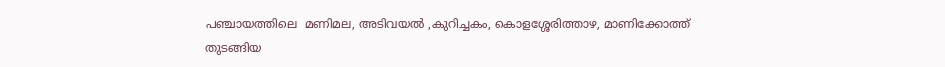പഞ്ചായത്തിലെ  മണിമല, അടിവയൽ ,കുറിച്ചകം, കൊളശ്ശേരിത്താഴ, മാണിക്കോത്ത് തുടങ്ങിയ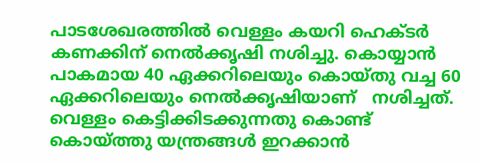പാടശേഖരത്തിൽ വെള്ളം കയറി ഹെക്ടർ കണക്കിന് നെൽക്കൃഷി നശിച്ചു. കൊയ്യാൻ പാകമായ 40 ഏക്കറിലെയും കൊയ്തു വച്ച 60 ഏക്കറിലെയും നെൽക്കൃഷിയാണ്   നശിച്ചത്. വെള്ളം കെട്ടിക്കിടക്കുന്നതു കൊണ്ട്  കൊയ്ത്തു യന്ത്രങ്ങൾ ഇറക്കാൻ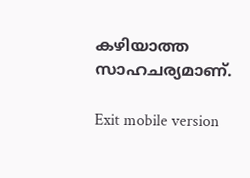കഴിയാത്ത സാഹചര്യമാണ്.

Exit mobile version